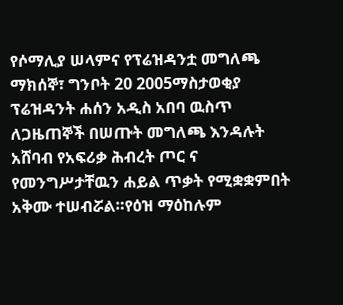የሶማሊያ ሠላምና የፕሬዝዳንቷ መግለጫ
ማክሰኞ፣ ግንቦት 20 2005ማስታወቂያ
ፕሬዝዳንት ሐሰን አዲስ አበባ ዉስጥ ለጋዜጠኞች በሠጡት መግለጫ እንዳሉት አሸባብ የአፍሪቃ ሕብረት ጦር ና የመንግሥታቸዉን ሐይል ጥቃት የሚቋቋምበት አቅሙ ተሠብሯል።የዕዝ ማዕከሉም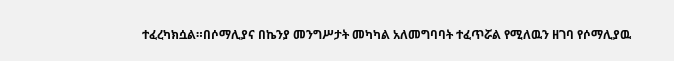ተፈረካክሷል።በሶማሊያና በኬንያ መንግሥታት መካካል አለመግባባት ተፈጥሯል የሚለዉን ዘገባ የሶማሊያዉ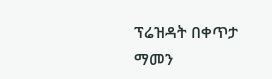ፕሬዝዳት በቀጥታ ማመን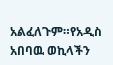አልፈለጉም።የአዲስ አበባዉ ወኪላችን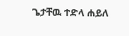ጌታቸዉ ተድላ ሐይለ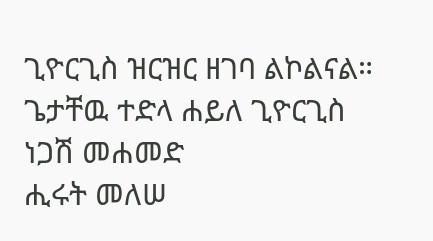ጊዮርጊስ ዝርዝር ዘገባ ልኮልናል።
ጌታቸዉ ተድላ ሐይለ ጊዮርጊስ
ነጋሽ መሐመድ
ሒሩት መለሠ